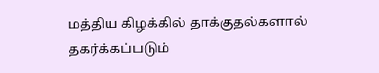மத்திய கிழக்கில் தாக்குதல்களால் தகர்க்கப்படும்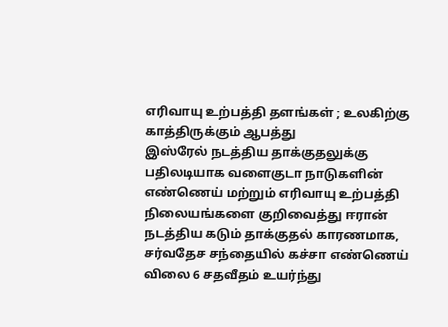எரிவாயு உற்பத்தி தளங்கள் ; உலகிற்கு காத்திருக்கும் ஆபத்து
இஸ்ரேல் நடத்திய தாக்குதலுக்கு பதிலடியாக வளைகுடா நாடுகளின் எண்ணெய் மற்றும் எரிவாயு உற்பத்தி நிலையங்களை குறிவைத்து ஈரான் நடத்திய கடும் தாக்குதல் காரணமாக, சர்வதேச சந்தையில் கச்சா எண்ணெய் விலை 6 சதவீதம் உயர்ந்து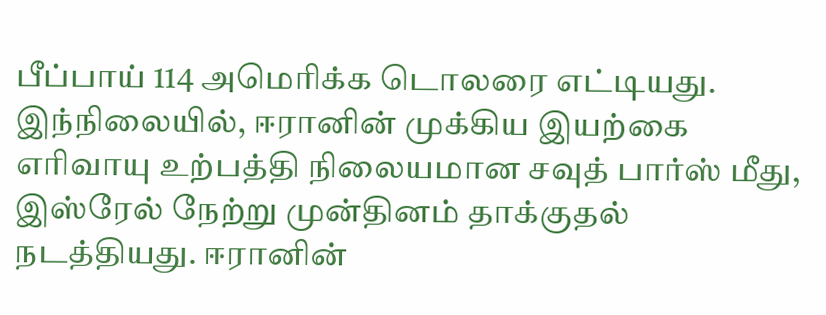பீப்பாய் 114 அமெரிக்க டொலரை எட்டியது.
இந்நிலையில், ஈரானின் முக்கிய இயற்கை எரிவாயு உற்பத்தி நிலையமான சவுத் பார்ஸ் மீது, இஸ்ரேல் நேற்று முன்தினம் தாக்குதல் நடத்தியது. ஈரானின்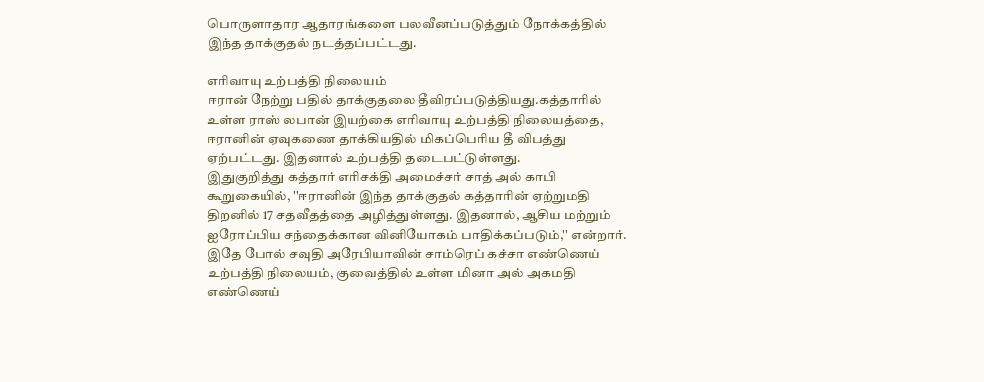பொருளாதார ஆதாரங்களை பலவீனப்படுத்தும் நோக்கத்தில் இந்த தாக்குதல் நடத்தப்பட்டது.

எரிவாயு உற்பத்தி நிலையம்
ஈரான் நேற்று பதில் தாக்குதலை தீவிரப்படுத்தியது.கத்தாரில் உள்ள ராஸ் லபான் இயற்கை எரிவாயு உற்பத்தி நிலையத்தை, ஈரானின் ஏவுகணை தாக்கியதில் மிகப்பெரிய தீ விபத்து ஏற்பட்டது. இதனால் உற்பத்தி தடைபட்டுள்ளது.
இதுகுறித்து கத்தார் எரிசக்தி அமைச்சர் சாத் அல் காபி கூறுகையில், ''ஈரானின் இந்த தாக்குதல் கத்தாரின் ஏற்றுமதி திறனில் 17 சதவீதத்தை அழித்துள்ளது. இதனால், ஆசிய மற்றும் ஐரோப்பிய சந்தைக்கான வினியோகம் பாதிக்கப்படும்,'' என்றார்.
இதே போல் சவுதி அரேபியாவின் சாம்ரெப் கச்சா எண்ணெய் உற்பத்தி நிலையம், குவைத்தில் உள்ள மினா அல் அகமதி எண்ணெய்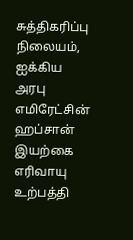சுத்திகரிப்பு நிலையம், ஐக்கிய அரபு எமிரேட்சின் ஹப்சான் இயற்கை எரிவாயு உற்பத்தி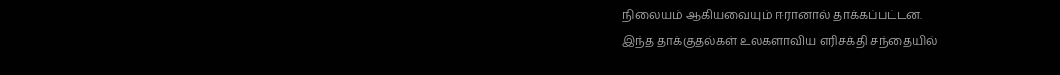நிலையம் ஆகியவையும் ஈரானால் தாக்கப்பட்டன.
இந்த தாக்குதல்கள் உலகளாவிய எரிசக்தி சந்தையில்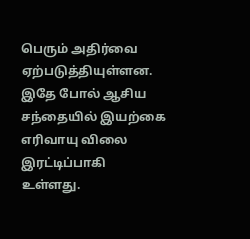பெரும் அதிர்வை ஏற்படுத்தியுள்ளன. இதே போல் ஆசிய சந்தையில் இயற்கை எரிவாயு விலை இரட்டிப்பாகி உள்ளது.